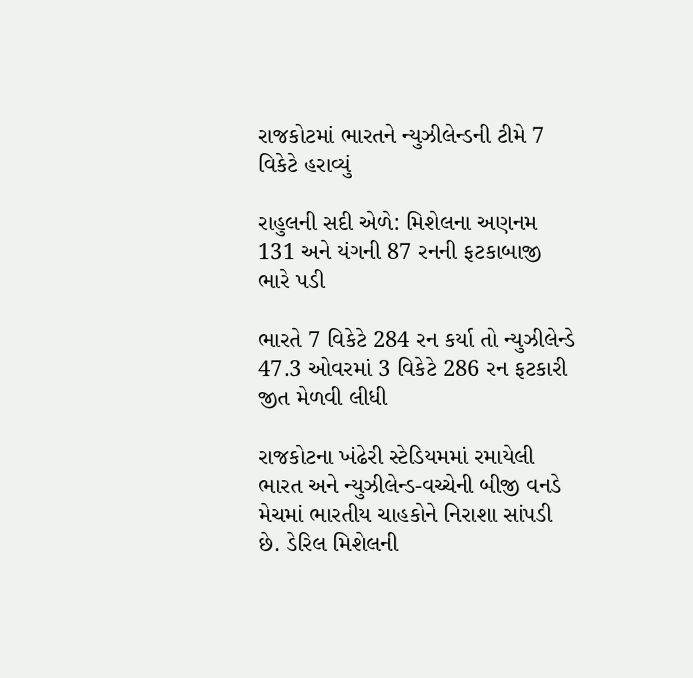રાજકોટમાં ભારતને ન્યુઝીલેન્ડની ટીમે 7 વિકેટે હરાવ્યું

રાહુલની સદી એળે: મિશેલના અણનમ 131 અને યંગની 87 રનની ફટકાબાજી ભારે પડી

ભારતે 7 વિકેટે 284 રન કર્યા તો ન્યુઝીલેન્ડે 47.3 ઓવરમાં 3 વિકેટે 286 રન ફટકારી જીત મેળવી લીધી

રાજકોટના ખંઢેરી સ્ટેડિયમમાં રમાયેલી ભારત અને ન્યુઝીલેન્ડ-વચ્ચેની બીજી વનડે મેચમાં ભારતીય ચાહકોને નિરાશા સાંપડી છે. ડેરિલ મિશેલની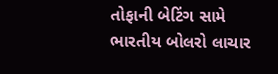તોફાની બેટિંગ સામે ભારતીય બોલરો લાચાર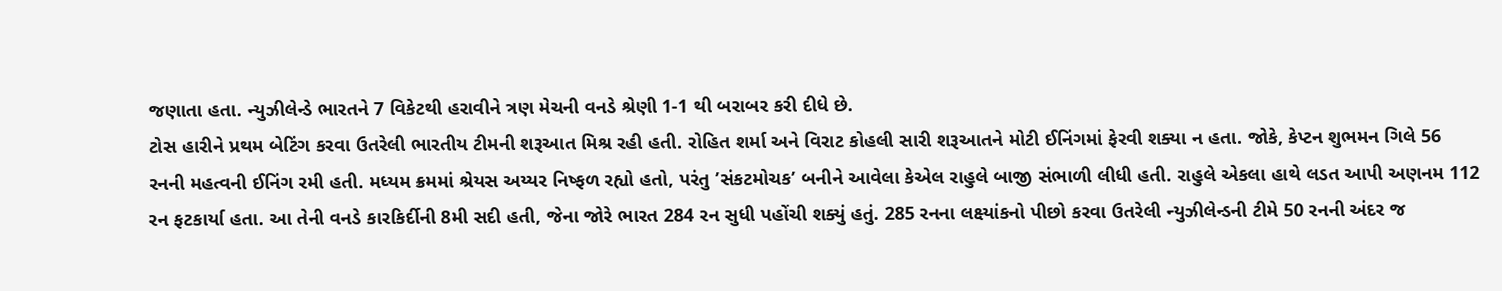જણાતા હતા. ન્યુઝીલેન્ડે ભારતને 7 વિકેટથી હરાવીને ત્રણ મેચની વનડે શ્રેણી 1-1 થી બરાબર કરી દીધે છે.
ટોસ હારીને પ્રથમ બેટિંગ કરવા ઉતરેલી ભારતીય ટીમની શરૂઆત મિશ્ર રહી હતી. રોહિત શર્મા અને વિરાટ કોહલી સારી શરૂઆતને મોટી ઈનિંગમાં ફેરવી શક્યા ન હતા. જોકે, કેપ્ટન શુભમન ગિલે 56 રનની મહત્વની ઈનિંગ રમી હતી. મધ્યમ ક્રમમાં શ્રેયસ અય્યર નિષ્ફળ રહ્યો હતો, પરંતુ ’સંકટમોચક’ બનીને આવેલા કેએલ રાહુલે બાજી સંભાળી લીધી હતી. રાહુલે એકલા હાથે લડત આપી અણનમ 112 રન ફટકાર્યા હતા. આ તેની વનડે કારકિર્દીની 8મી સદી હતી, જેના જોરે ભારત 284 રન સુધી પહોંચી શક્યું હતું. 285 રનના લક્ષ્યાંકનો પીછો કરવા ઉતરેલી ન્યુઝીલેન્ડની ટીમે 50 રનની અંદર જ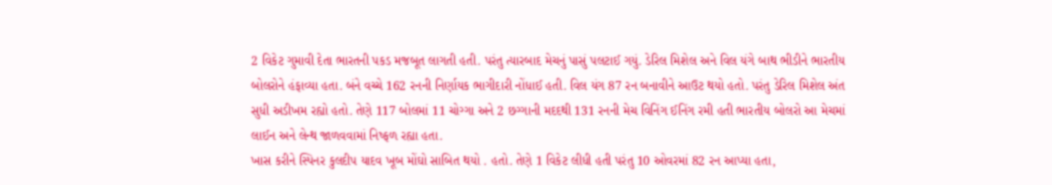2 વિકેટ ગુમાવી દેતા ભારતની પકડ મજબૂત લાગતી હતી. પરંતુ ત્યારબાદ મેચનું પાસું પલટાઈ ગયું. ડેરિલ મિશેલ અને વિલ યંગે બાથ ભીડીને ભારતીય બોલરોને હંફાવ્યા હતા. બંને વચ્ચે 162 રનની નિર્ણાયક ભાગીદારી નોંધાઈ હતી. વિલ યંગ 87 રન બનાવીને આઉટ થયો હતો. પરંતુ ડેરિલ મિશેલ અંત સુધી અડીખમ રહ્યો હતો. તેણે 117 બોલમાં 11 ચોગ્ગા અને 2 છગ્ગાની મદદથી 131 રનની મેચ વિનિંગ ઈનિંગ રમી હતી ભારતીય બોલરો આ મેચમાં લાઈન અને લેન્થ જાળવવામાં નિષ્ફળ રહ્યા હતા.
ખાસ કરીને સ્પિનર કુલદીપ યાદવ ખૂબ મોંઘો સાબિત થયો . હતો. તેણે 1 વિકેટ લીધી હતી પરંતુ 10 ઓવરમાં 82 રન આપ્યા હતા,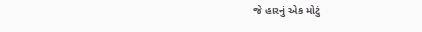જે હારનું એક મોટું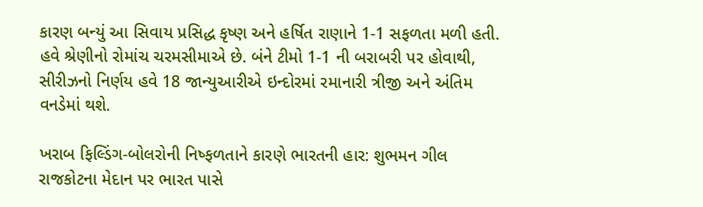કારણ બન્યું આ સિવાય પ્રસિદ્ધ કૃષ્ણ અને હર્ષિત રાણાને 1-1 સફળતા મળી હતી. હવે શ્રેણીનો રોમાંચ ચરમસીમાએ છે. બંને ટીમો 1-1 ની બરાબરી પર હોવાથી, સીરીઝનો નિર્ણય હવે 18 જાન્યુઆરીએ ઇન્દોરમાં રમાનારી ત્રીજી અને અંતિમ વનડેમાં થશે.

ખરાબ ફિલ્ડિંગ-બોલરોની નિષ્ફળતાને કારણે ભારતની હાર: શુભમન ગીલ
રાજકોટના મેદાન પર ભારત પાસે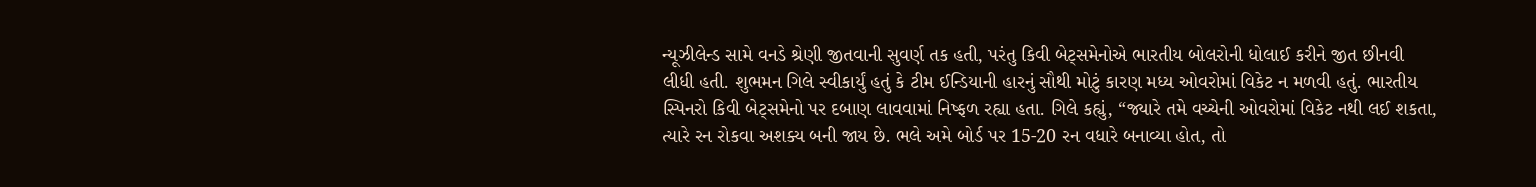ન્યૂઝીલેન્ડ સામે વનડે શ્રેણી જીતવાની સુવર્ણ તક હતી, પરંતુ કિવી બેટ્સમેનોએ ભારતીય બોલરોની ધોલાઈ કરીને જીત છીનવી લીધી હતી. શુભમન ગિલે સ્વીકાર્યું હતું કે ટીમ ઈન્ડિયાની હારનું સૌથી મોટું કારણ મધ્ય ઓવરોમાં વિકેટ ન મળવી હતું. ભારતીય સ્પિનરો કિવી બેટ્સમેનો પર દબાણ લાવવામાં નિષ્ફળ રહ્યા હતા. ગિલે કહ્યું, “જ્યારે તમે વચ્ચેની ઓવરોમાં વિકેટ નથી લઈ શકતા, ત્યારે રન રોકવા અશક્ય બની જાય છે. ભલે અમે બોર્ડ પર 15-20 રન વધારે બનાવ્યા હોત, તો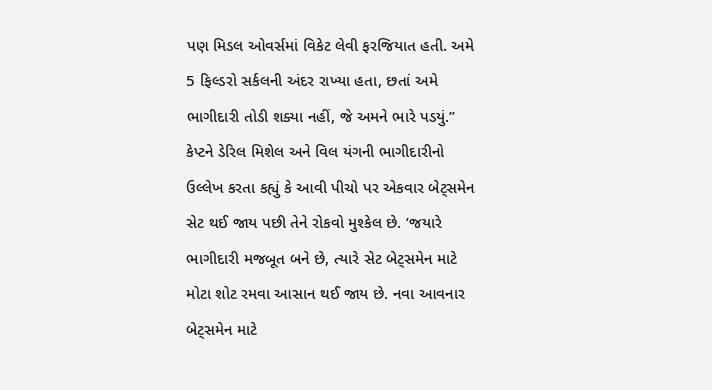પણ મિડલ ઓવર્સમાં વિકેટ લેવી ફરજિયાત હતી. અમે 5 ફિલ્ડરો સર્કલની અંદર રાખ્યા હતા, છતાં અમે ભાગીદારી તોડી શક્યા નહીં, જે અમને ભારે પડયું.” કેપ્ટને ડેરિલ મિશેલ અને વિલ યંગની ભાગીદારીનો ઉલ્લેખ કરતા કહ્યું કે આવી પીચો પર એકવાર બેટ્સમેન સેટ થઈ જાય પછી તેને રોકવો મુશ્કેલ છે. ’જયારે ભાગીદારી મજબૂત બને છે, ત્યારે સેટ બેટ્સમેન માટે મોટા શોટ રમવા આસાન થઈ જાય છે. નવા આવનાર બેટ્સમેન માટે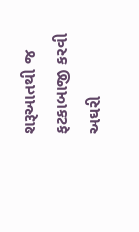શરૂઆતથી જ ફટકાબાજી કરવી અઘરી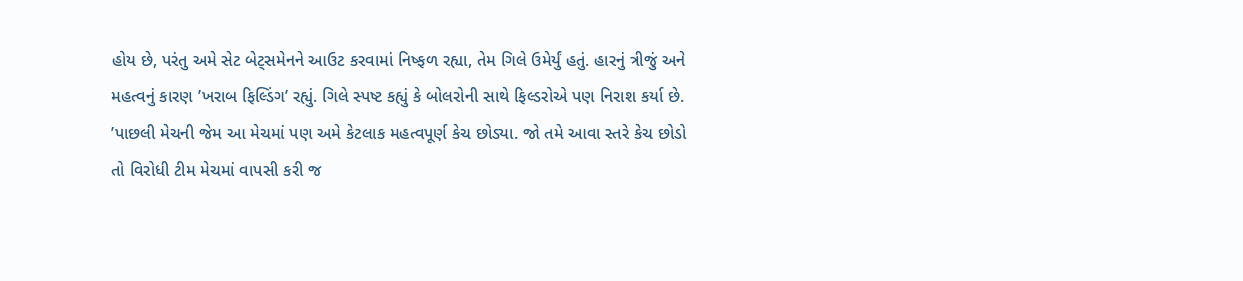હોય છે, પરંતુ અમે સેટ બેટ્સમેનને આઉટ કરવામાં નિષ્ફળ રહ્યા, તેમ ગિલે ઉમેર્યું હતું. હારનું ત્રીજું અને મહત્વનું કારણ ’ખરાબ ફિલ્ડિંગ’ રહ્યું. ગિલે સ્પષ્ટ કહ્યું કે બોલરોની સાથે ફિલ્ડરોએ પણ નિરાશ કર્યા છે. ’પાછલી મેચની જેમ આ મેચમાં પણ અમે કેટલાક મહત્વપૂર્ણ કેચ છોડ્યા. જો તમે આવા સ્તરે કેચ છોડો તો વિરોધી ટીમ મેચમાં વાપસી કરી જ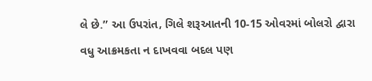લે છે.” આ ઉપરાંત, ગિલે શરૂઆતની 10-15 ઓવરમાં બોલરો દ્વારા વધુ આક્રમકતા ન દાખવવા બદલ પણ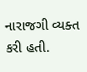નારાજગી વ્યક્ત કરી હતી.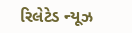રિલેટેડ ન્યૂઝ